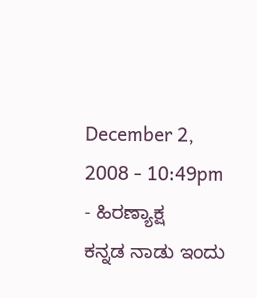December 2, 2008 - 10:49pm - ಹಿರಣ್ಯಾಕ್ಷ
ಕನ್ನಡ ನಾಡು ಇಂದು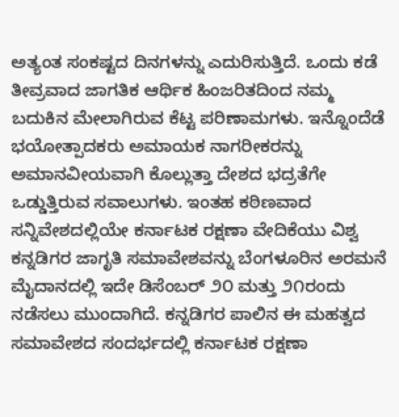ಅತ್ಯಂತ ಸಂಕಷ್ಟದ ದಿನಗಳನ್ನು ಎದುರಿಸುತ್ತಿದೆ. ಒಂದು ಕಡೆ ತೀವ್ರವಾದ ಜಾಗತಿಕ ಆರ್ಥಿಕ ಹಿಂಜರಿತದಿಂದ ನಮ್ಮ ಬದುಕಿನ ಮೇಲಾಗಿರುವ ಕೆಟ್ಟ ಪರಿಣಾಮಗಳು. ಇನ್ನೊಂದೆಡೆ ಭಯೋತ್ಪಾದಕರು ಅಮಾಯಕ ನಾಗರೀಕರನ್ನು ಅಮಾನವೀಯವಾಗಿ ಕೊಲ್ಲುತ್ತಾ ದೇಶದ ಭದ್ರತೆಗೇ ಒಡ್ಡುತ್ತಿರುವ ಸವಾಲುಗಳು. ಇಂತಹ ಕಠಿಣವಾದ ಸನ್ನಿವೇಶದಲ್ಲಿಯೇ ಕರ್ನಾಟಕ ರಕ್ಷಣಾ ವೇದಿಕೆಯು ವಿಶ್ವ ಕನ್ನಡಿಗರ ಜಾಗೃತಿ ಸಮಾವೇಶವನ್ನು ಬೆಂಗಳೂರಿನ ಅರಮನೆ ಮೈದಾನದಲ್ಲಿ ಇದೇ ಡಿಸೆಂಬರ್ ೨೦ ಮತ್ತು ೨೧ರಂದು ನಡೆಸಲು ಮುಂದಾಗಿದೆ. ಕನ್ನಡಿಗರ ಪಾಲಿನ ಈ ಮಹತ್ವದ ಸಮಾವೇಶದ ಸಂದರ್ಭದಲ್ಲಿ ಕರ್ನಾಟಕ ರಕ್ಷಣಾ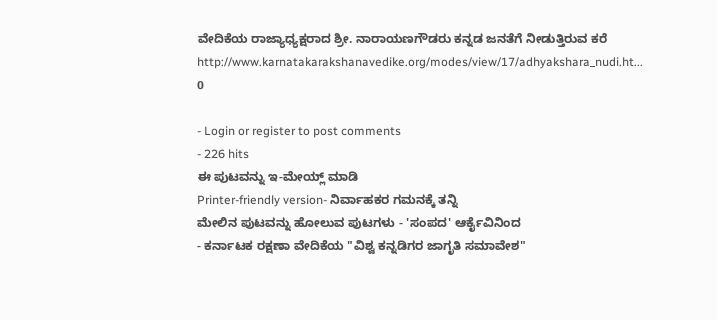ವೇದಿಕೆಯ ರಾಜ್ಯಾಧ್ಯಕ್ಷರಾದ ಶ್ರೀ. ನಾರಾಯಣಗೌಡರು ಕನ್ನಡ ಜನತೆಗೆ ನೀಡುತ್ತಿರುವ ಕರೆ
http://www.karnatakarakshanavedike.org/modes/view/17/adhyakshara_nudi.ht...
0

- Login or register to post comments
- 226 hits
ಈ ಪುಟವನ್ನು ಇ-ಮೇಯ್ಲ್ ಮಾಡಿ
Printer-friendly version- ನಿರ್ವಾಹಕರ ಗಮನಕ್ಕೆ ತನ್ನಿ
ಮೇಲಿನ ಪುಟವನ್ನು ಹೋಲುವ ಪುಟಗಳು - 'ಸಂಪದ' ಆರ್ಕೈವಿನಿಂದ
- ಕರ್ನಾಟಕ ರಕ್ಷಣಾ ವೇದಿಕೆಯ "ವಿಶ್ವ ಕನ್ನಡಿಗರ ಜಾಗೃತಿ ಸಮಾವೇಶ"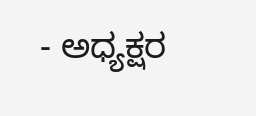- ಅಧ್ಯಕ್ಷರ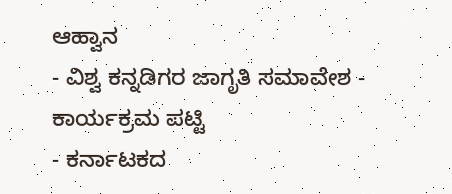ಆಹ್ವಾನ
- ವಿಶ್ವ ಕನ್ನಡಿಗರ ಜಾಗೃತಿ ಸಮಾವೇಶ - ಕಾರ್ಯಕ್ರಮ ಪಟ್ಟಿ
- ಕರ್ನಾಟಕದ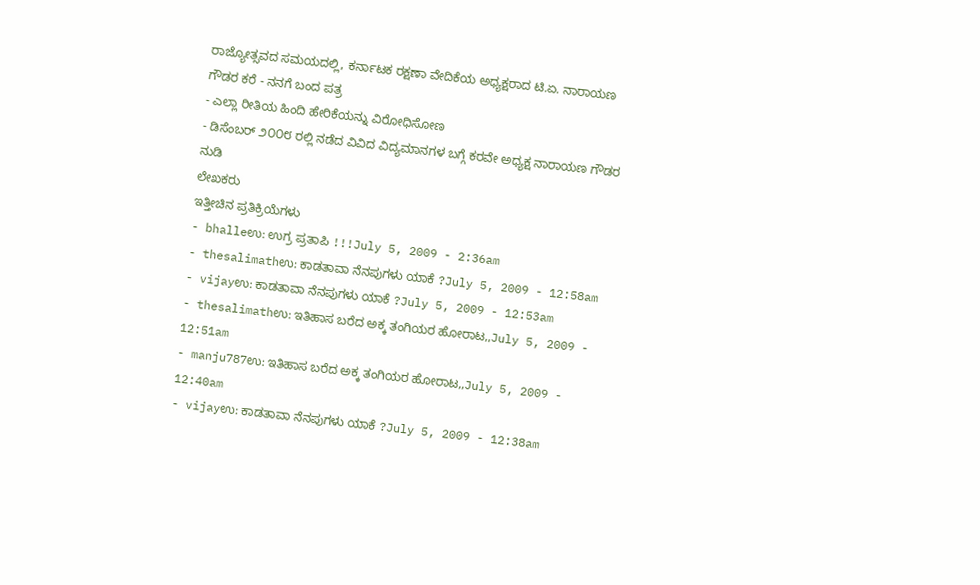ರಾಜ್ಯೋತ್ಸವದ ಸಮಯದಲ್ಲಿ, ಕರ್ನಾಟಕ ರಕ್ಷಣಾ ವೇದಿಕೆಯ ಅಧ್ಯಕ್ಷರಾದ ಟಿ.ಏ. ನಾರಾಯಣ ಗೌಡರ ಕರೆ - ನನಗೆ ಬಂದ ಪತ್ರ
- ಎಲ್ಲಾ ರೀತಿಯ ಹಿಂದಿ ಹೇರಿಕೆಯನ್ನು ವಿರೋಧಿಸೋಣ
- ಡಿಸೆಂಬರ್ ೨೦೦೮ ರಲ್ಲಿ ನಡೆದ ವಿವಿದ ವಿದ್ಯಮಾನಗಳ ಬಗ್ಗೆ ಕರವೇ ಅಧ್ಯಕ್ಷ ನಾರಾಯಣ ಗೌಡರ ನುಡಿ
ಲೇಖಕರು
ಇತ್ತೀಚಿನ ಪ್ರತಿಕ್ರಿಯೆಗಳು
- bhalleಉ: ಉಗ್ರ ಪ್ರತಾಪಿ !!!July 5, 2009 - 2:36am
- thesalimathಉ: ಕಾಡತಾವಾ ನೆನಪುಗಳು ಯಾಕೆ ?July 5, 2009 - 12:58am
- vijayಉ: ಕಾಡತಾವಾ ನೆನಪುಗಳು ಯಾಕೆ ?July 5, 2009 - 12:53am
- thesalimathಉ: ಇತಿಹಾಸ ಬರೆದ ಅಕ್ಕ ತಂಗಿಯರ ಹೋರಾಟ,,July 5, 2009 - 12:51am
- manju787ಉ: ಇತಿಹಾಸ ಬರೆದ ಅಕ್ಕ ತಂಗಿಯರ ಹೋರಾಟ,,July 5, 2009 - 12:40am
- vijayಉ: ಕಾಡತಾವಾ ನೆನಪುಗಳು ಯಾಕೆ ?July 5, 2009 - 12:38am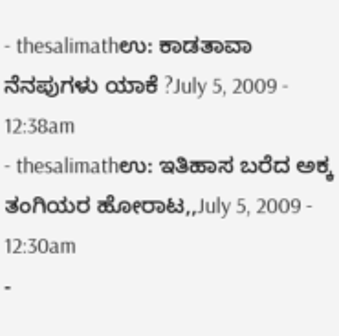- thesalimathಉ: ಕಾಡತಾವಾ ನೆನಪುಗಳು ಯಾಕೆ ?July 5, 2009 - 12:38am
- thesalimathಉ: ಇತಿಹಾಸ ಬರೆದ ಅಕ್ಕ ತಂಗಿಯರ ಹೋರಾಟ,,July 5, 2009 - 12:30am
-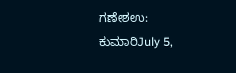ಗಣೇಶಉ: ಕುಮಾರಿJuly 5,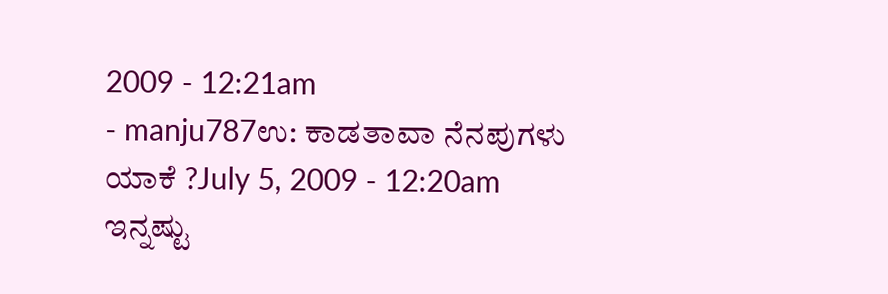2009 - 12:21am
- manju787ಉ: ಕಾಡತಾವಾ ನೆನಪುಗಳು ಯಾಕೆ ?July 5, 2009 - 12:20am
ಇನ್ನಷ್ಟು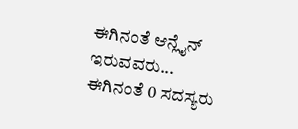ಈಗಿನಂತೆ ಆನ್ಲೈನ್ ಇರುವವರು...
ಈಗಿನಂತೆ 0 ಸದಸ್ಯರು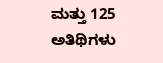ಮತ್ತು 125 ಅತಿಥಿಗಳು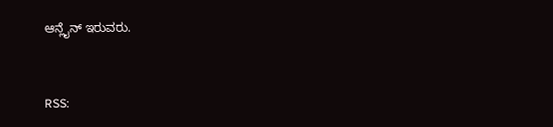ಆನ್ಲೈನ್ ಇರುವರು.


RSS: